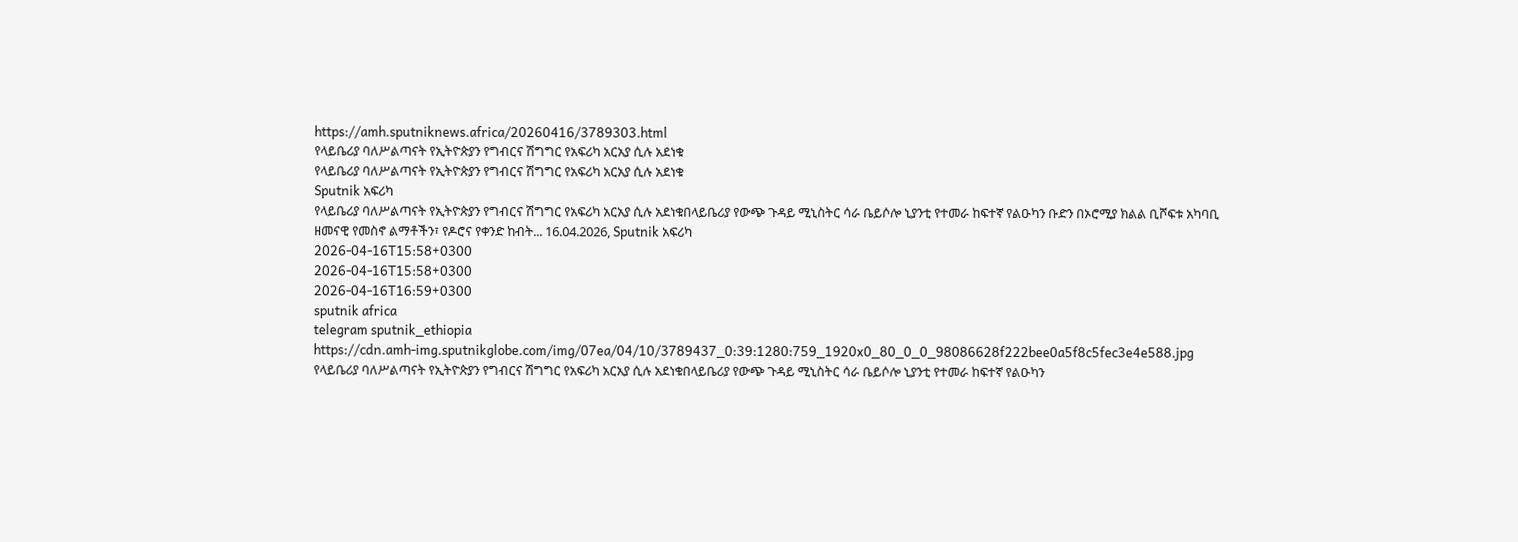https://amh.sputniknews.africa/20260416/3789303.html
የላይቤሪያ ባለሥልጣናት የኢትዮጵያን የግብርና ሽግግር የአፍሪካ አርአያ ሲሉ አደነቁ
የላይቤሪያ ባለሥልጣናት የኢትዮጵያን የግብርና ሽግግር የአፍሪካ አርአያ ሲሉ አደነቁ
Sputnik አፍሪካ
የላይቤሪያ ባለሥልጣናት የኢትዮጵያን የግብርና ሽግግር የአፍሪካ አርአያ ሲሉ አደነቁበላይቤሪያ የውጭ ጉዳይ ሚኒስትር ሳራ ቤይሶሎ ኒያንቲ የተመራ ከፍተኛ የልዑካን ቡድን በኦሮሚያ ክልል ቢሾፍቱ አካባቢ ዘመናዊ የመስኖ ልማቶችን፣ የዶሮና የቀንድ ከብት... 16.04.2026, Sputnik አፍሪካ
2026-04-16T15:58+0300
2026-04-16T15:58+0300
2026-04-16T16:59+0300
sputnik africa
telegram sputnik_ethiopia
https://cdn.amh-img.sputnikglobe.com/img/07ea/04/10/3789437_0:39:1280:759_1920x0_80_0_0_98086628f222bee0a5f8c5fec3e4e588.jpg
የላይቤሪያ ባለሥልጣናት የኢትዮጵያን የግብርና ሽግግር የአፍሪካ አርአያ ሲሉ አደነቁበላይቤሪያ የውጭ ጉዳይ ሚኒስትር ሳራ ቤይሶሎ ኒያንቲ የተመራ ከፍተኛ የልዑካን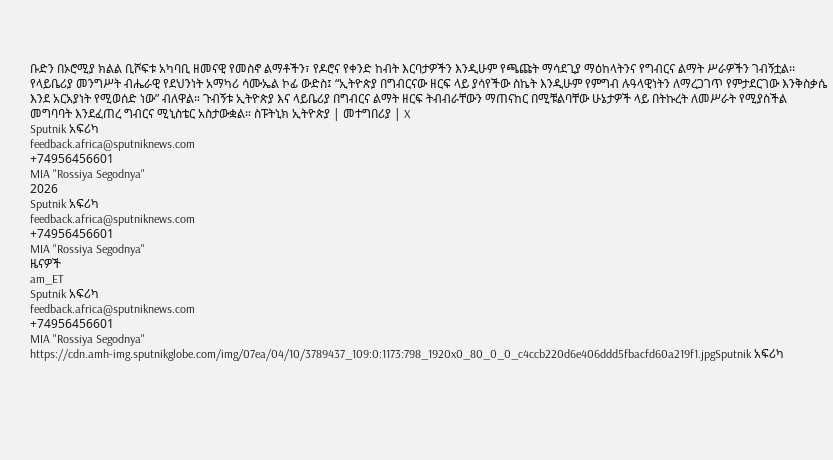ቡድን በኦሮሚያ ክልል ቢሾፍቱ አካባቢ ዘመናዊ የመስኖ ልማቶችን፣ የዶሮና የቀንድ ከብት እርባታዎችን እንዲሁም የጫጩት ማሳደጊያ ማዕከላትንና የግብርና ልማት ሥራዎችን ገብኝቷል፡፡የላይቤሪያ መንግሥት ብሔራዊ የደህንነት አማካሪ ሳሙኤል ኮፊ ውድስ፤ “ኢትዮጵያ በግብርናው ዘርፍ ላይ ያሳየችው ስኬት እንዲሁም የምግብ ሉዓላዊነትን ለማረጋገጥ የምታደርገው እንቅስቃሴ እንደ አርአያነት የሚወሰድ ነው” ብለዋል። ጉብኝቱ ኢትዮጵያ እና ላይቤሪያ በግብርና ልማት ዘርፍ ትብብራቸውን ማጠናከር በሚቹልባቸው ሁኔታዎች ላይ በትኩረት ለመሥራት የሚያስችል መግባባት እንደፈጠረ ግብርና ሚኒስቴር አስታውቋል። ስፑትኒክ ኢትዮጵያ | መተግበሪያ | X
Sputnik አፍሪካ
feedback.africa@sputniknews.com
+74956456601
MIA "Rossiya Segodnya"
2026
Sputnik አፍሪካ
feedback.africa@sputniknews.com
+74956456601
MIA "Rossiya Segodnya"
ዜናዎች
am_ET
Sputnik አፍሪካ
feedback.africa@sputniknews.com
+74956456601
MIA "Rossiya Segodnya"
https://cdn.amh-img.sputnikglobe.com/img/07ea/04/10/3789437_109:0:1173:798_1920x0_80_0_0_c4ccb220d6e406ddd5fbacfd60a219f1.jpgSputnik አፍሪካ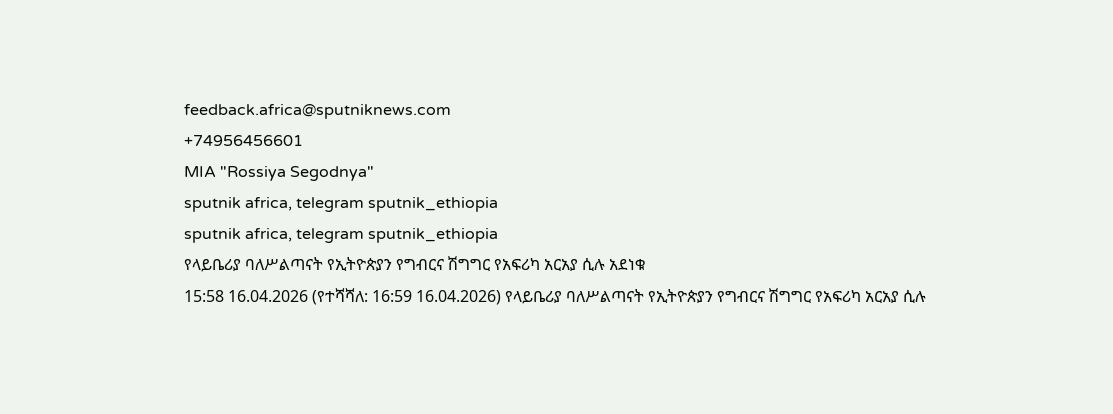feedback.africa@sputniknews.com
+74956456601
MIA "Rossiya Segodnya"
sputnik africa, telegram sputnik_ethiopia
sputnik africa, telegram sputnik_ethiopia
የላይቤሪያ ባለሥልጣናት የኢትዮጵያን የግብርና ሽግግር የአፍሪካ አርአያ ሲሉ አደነቁ
15:58 16.04.2026 (የተሻሻለ: 16:59 16.04.2026) የላይቤሪያ ባለሥልጣናት የኢትዮጵያን የግብርና ሽግግር የአፍሪካ አርአያ ሲሉ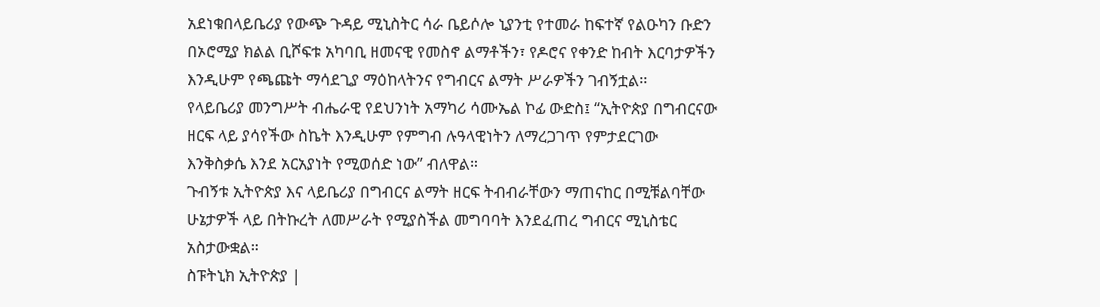አደነቁበላይቤሪያ የውጭ ጉዳይ ሚኒስትር ሳራ ቤይሶሎ ኒያንቲ የተመራ ከፍተኛ የልዑካን ቡድን በኦሮሚያ ክልል ቢሾፍቱ አካባቢ ዘመናዊ የመስኖ ልማቶችን፣ የዶሮና የቀንድ ከብት እርባታዎችን እንዲሁም የጫጩት ማሳደጊያ ማዕከላትንና የግብርና ልማት ሥራዎችን ገብኝቷል፡፡
የላይቤሪያ መንግሥት ብሔራዊ የደህንነት አማካሪ ሳሙኤል ኮፊ ውድስ፤ “ኢትዮጵያ በግብርናው ዘርፍ ላይ ያሳየችው ስኬት እንዲሁም የምግብ ሉዓላዊነትን ለማረጋገጥ የምታደርገው እንቅስቃሴ እንደ አርአያነት የሚወሰድ ነው” ብለዋል።
ጉብኝቱ ኢትዮጵያ እና ላይቤሪያ በግብርና ልማት ዘርፍ ትብብራቸውን ማጠናከር በሚቹልባቸው ሁኔታዎች ላይ በትኩረት ለመሥራት የሚያስችል መግባባት እንደፈጠረ ግብርና ሚኒስቴር አስታውቋል።
ስፑትኒክ ኢትዮጵያ |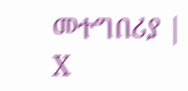መተግበሪያ | X